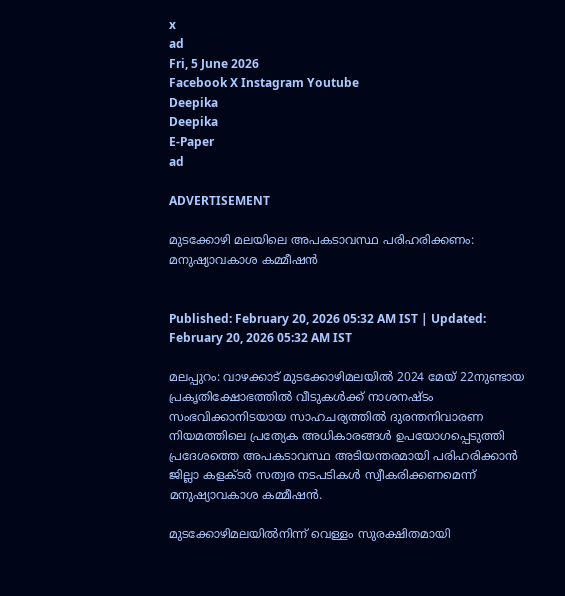x
ad
Fri, 5 June 2026
Facebook X Instagram Youtube
Deepika
Deepika
E-Paper
ad

ADVERTISEMENT

മുടക്കോഴി മലയിലെ അപകടാവസ്ഥ പരിഹരിക്കണം: മനുഷ്യാവകാശ കമ്മീഷൻ


Published: February 20, 2026 05:32 AM IST | Updated: February 20, 2026 05:32 AM IST

മലപ്പുറം: വാഴക്കാട് മുടക്കോഴിമലയിൽ 2024 മേയ് 22നുണ്ടായ പ്രകൃതിക്ഷോഭത്തിൽ വീടുകൾക്ക് നാശനഷ്ടം സംഭവിക്കാനിടയായ സാഹചര്യത്തിൽ ദുരന്തനിവാരണ നിയമത്തിലെ പ്രത്യേക അധികാരങ്ങൾ ഉപയോഗപ്പെടുത്തി പ്രദേശത്തെ അപകടാവസ്ഥ അടിയന്തരമായി പരിഹരിക്കാൻ ജില്ലാ കളക്‌ടർ സത്വര നടപടികൾ സ്വീകരിക്കണമെന്ന് മനുഷ്യാവകാശ കമ്മീഷൻ.

മുടക്കോഴിമലയിൽനിന്ന് വെള്ളം സുരക്ഷിതമായി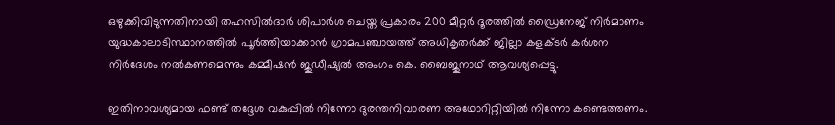ഒഴുക്കിവിടുന്നതിനായി തഹസിൽദാർ ശിപാർശ ചെയ്ത പ്രകാരം 200 മീറ്റർ ദൂരത്തിൽ ഡ്രൈനേജ് നിർമാണം യുദ്ധകാലാടിസ്ഥാനത്തിൽ പൂർത്തിയാക്കാൻ ഗ്രാമപഞ്ചായത്ത് അധികൃതർക്ക് ജില്ലാ കളക്‌ടർ കർശന നിർദേശം നൽകണമെന്നും കമ്മീഷൻ ജുഡീഷ്യൽ അംഗം കെ. ബൈജുനാഥ് ആവശ്യപ്പെട്ടു.

ഇതിനാവശ്യമായ ഫണ്ട് തദ്ദേശ വകുപ്പിൽ നിന്നോ ദുരന്തനിവാരണ അഥോറിറ്റിയിൽ നിന്നോ കണ്ടെത്തണം.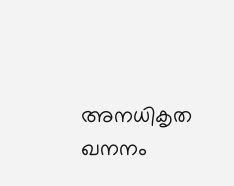അനധികൃത ഖനനം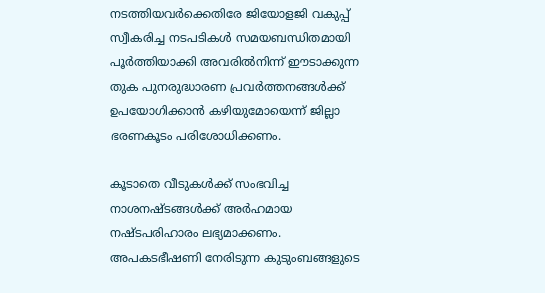നടത്തിയവർക്കെതിരേ ജിയോളജി വകുപ്പ് സ്വീകരിച്ച നടപടികൾ സമയബന്ധിതമായി പൂർത്തിയാക്കി അവരിൽനിന്ന് ഈടാക്കുന്ന തുക പുനരുദ്ധാരണ പ്രവർത്തനങ്ങൾക്ക് ഉപയോഗിക്കാൻ കഴിയുമോയെന്ന് ജില്ലാ ഭരണകൂടം പരിശോധിക്കണം.

കൂടാതെ വീടുകൾക്ക് സംഭവിച്ച നാശനഷ്ടങ്ങൾക്ക് അർഹമായ നഷ്ടപരിഹാരം ലഭ്യമാക്കണം. അപകടഭീഷണി നേരിടുന്ന കുടുംബങ്ങളുടെ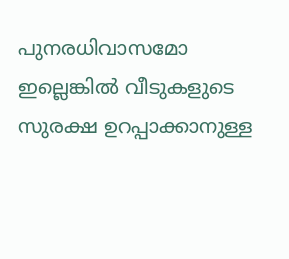പുനരധിവാസമോ ഇല്ലെങ്കിൽ വീടുകളുടെ സുരക്ഷ ഉറപ്പാക്കാനുള്ള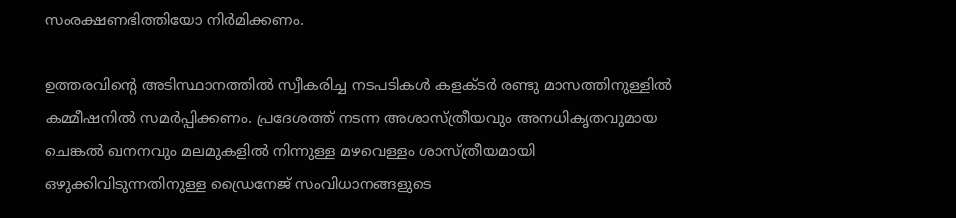സംരക്ഷണഭിത്തിയോ നിർമിക്കണം.

ഉത്തരവിന്‍റെ അടിസ്ഥാനത്തിൽ സ്വീകരിച്ച നടപടികൾ കളക്‌ടർ രണ്ടു മാസത്തിനുള്ളിൽ കമ്മീഷനിൽ സമർപ്പിക്കണം. പ്രദേശത്ത് നടന്ന അശാസ്ത്രീയവും അനധികൃതവുമായ ചെങ്കൽ ഖനനവും മലമുകളിൽ നിന്നുള്ള മഴവെള്ളം ശാസ്ത്രീയമായി ഒഴുക്കിവിടുന്നതിനുള്ള ഡ്രൈനേജ് സംവിധാനങ്ങളുടെ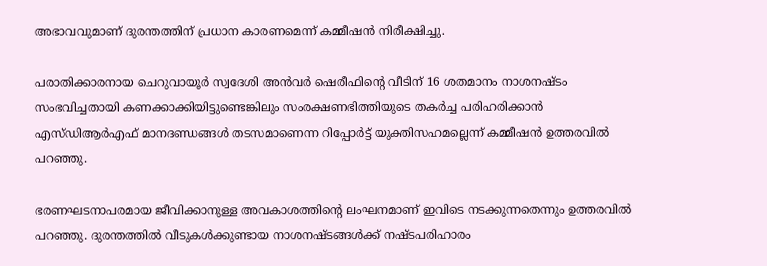അഭാവവുമാണ് ദുരന്തത്തിന് പ്രധാന കാരണമെന്ന് കമ്മീഷൻ നിരീക്ഷിച്ചു.

പരാതിക്കാരനായ ചെറുവായൂർ സ്വദേശി അൻവർ ഷെരീഫിന്‍റെ വീടിന് 16 ശതമാനം നാശനഷ്ടം സംഭവിച്ചതായി കണക്കാക്കിയിട്ടുണ്ടെങ്കിലും സംരക്ഷണഭിത്തിയുടെ തകർച്ച പരിഹരിക്കാൻ
എസ്ഡിആർഎഫ് മാനദണ്ഡങ്ങൾ തടസമാണെന്ന റിപ്പോർട്ട് യുക്തിസഹമല്ലെന്ന് കമ്മീഷൻ ഉത്തരവിൽ പറഞ്ഞു.

ഭരണഘടനാപരമായ ജീവിക്കാനുള്ള അവകാശത്തിന്‍റെ ലംഘനമാണ് ഇവിടെ നടക്കുന്നതെന്നും ഉത്തരവിൽ പറഞ്ഞു. ദുരന്തത്തിൽ വീടുകൾക്കുണ്ടായ നാശനഷ്ടങ്ങൾക്ക് നഷ്ടപരിഹാരം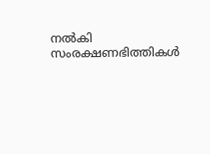നൽകി സംരക്ഷണഭിത്തികൾ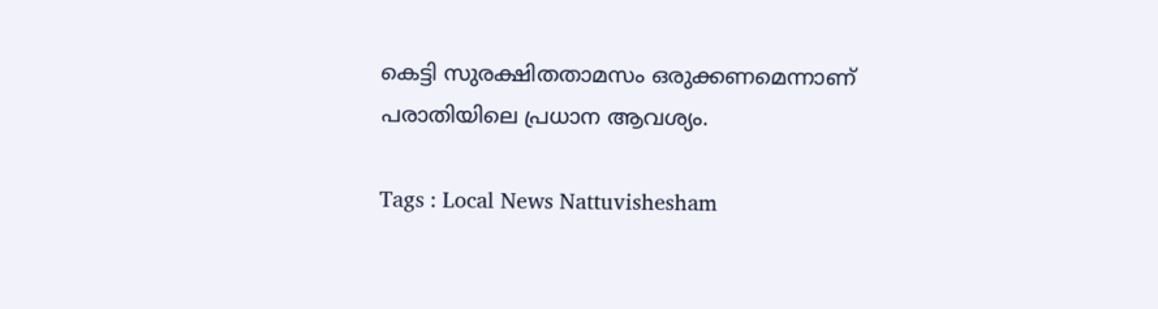കെട്ടി സുരക്ഷിതതാമസം ഒരുക്കണമെന്നാണ് പരാതിയിലെ പ്രധാന ആവശ്യം.

Tags : Local News Nattuvishesham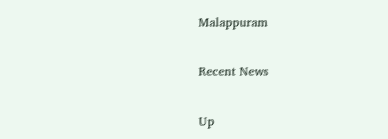Malappuram

Recent News

Up